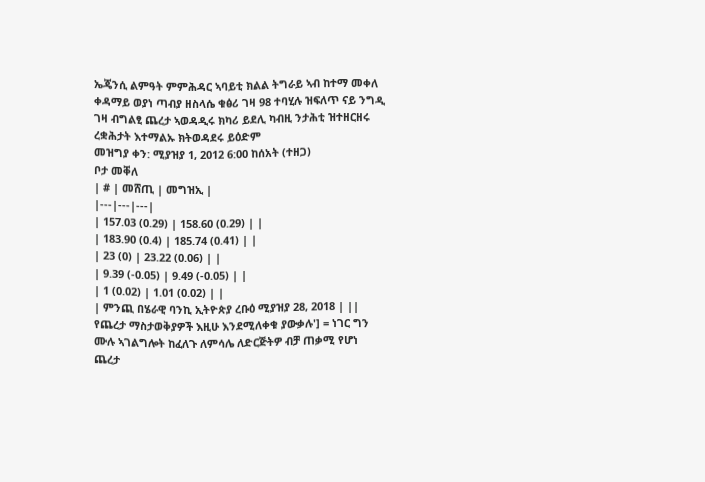ኤጄንሲ ልምዓት ምምሕዳር ኣባይቲ ክልል ትግራይ ኣብ ከተማ መቀለ ቀዳማይ ወያነ ጣብያ ዘስላሴ ቁፅሪ ገዛ 98 ተባሂሉ ዝፍለጥ ናይ ንግዲ ገዛ ብግልፂ ጨረታ ኣወዳዲሩ ክካሪ ይደሊ ካብዚ ንታሕቲ ዝተዘርዘሩ ረቋሕታት እተማልኡ ክትወዳደሩ ይዕድም
መዝግያ ቀን: ሚያዝያ 1, 2012 6:00 ከሰአት (ተዘጋ)
ቦታ መቐለ
| # | መሸጢ | መግዝኢ |
|---|---|---|
| 157.03 (0.29) | 158.60 (0.29) | |
| 183.90 (0.4) | 185.74 (0.41) | |
| 23 (0) | 23.22 (0.06) | |
| 9.39 (-0.05) | 9.49 (-0.05) | |
| 1 (0.02) | 1.01 (0.02) | |
| ምንጪ በሄራዊ ባንኪ ኢትዮጵያ ረቡዕ ሚያዝያ 28, 2018 | ||
የጨረታ ማስታወቅያዎች እዚሁ እንደሚለቀቁ ያውቃሉ'] = ነገር ግን ሙሉ ኣገልግሎት ከፈለጉ ለምሳሌ ለድርጅትዎ ብቻ ጠቃሚ የሆነ ጨረታ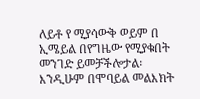ለይቶ የ ሚያሳውቅ ወይም በ ኢሜይል በየግዜው የሚያቁበት መንገድ ይመቻችሎታል፡ እንዲሁም በሞባይል መልእክት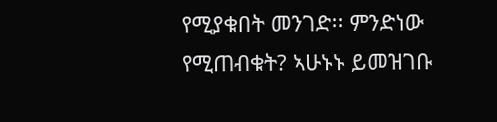የሚያቁበት መንገድ፡፡ ምንድነው የሚጠብቁት? ኣሁኑኑ ይመዝገቡ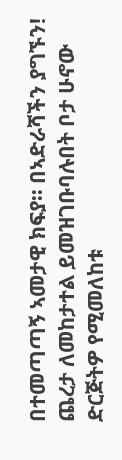በተመጣጣኝ ኣመታዊ ክፍያ፡፡ በኣድራሻችን ያግኙን!
ጨረታ ለመከታተል ይመዝገቡባሉበት ቦታ ሁኖው ድርጅትዎ የሚመለከቱ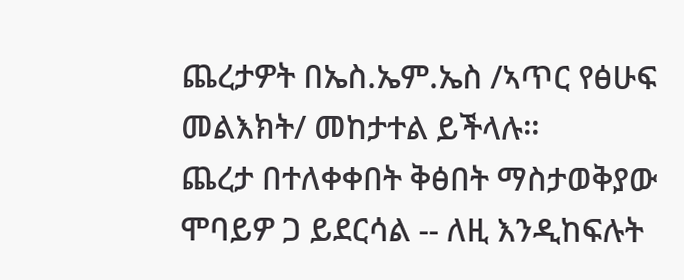ጨረታዎት በኤስ.ኤም.ኤስ /ኣጥር የፅሁፍ መልእክት/ መከታተል ይችላሉ።
ጨረታ በተለቀቀበት ቅፅበት ማስታወቅያው ሞባይዎ ጋ ይደርሳል -- ለዚ እንዲከፍሉት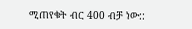ሚጠየቁት ብር 400 ብቻ ነው::